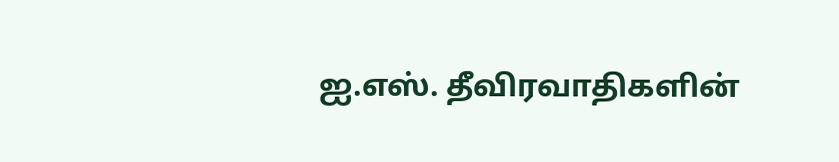ஐ.எஸ். தீவிரவாதிகளின்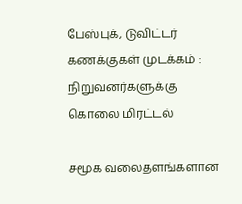பேஸ்புக், டுவிட்டர் கணக்குகள் முடக்கம் : நிறுவனர்களுக்கு கொலை மிரட்டல்

சமூக வலைதளங்களான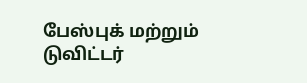பேஸ்புக் மற்றும் டுவிட்டர்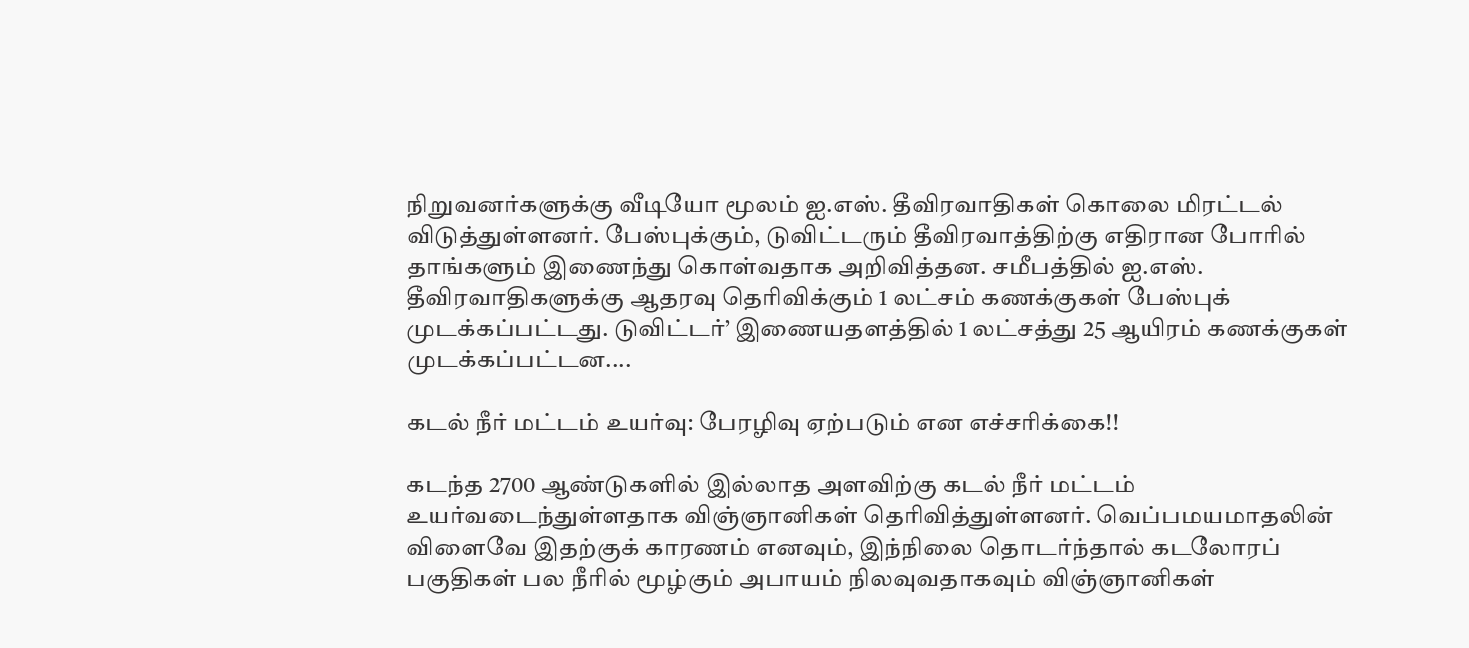நிறுவனர்களுக்கு வீடியோ மூலம் ஐ.எஸ். தீவிரவாதிகள் கொலை மிரட்டல் விடுத்துள்ளனர். பேஸ்புக்கும், டுவிட்டரும் தீவிரவாத்திற்கு எதிரான போரில் தாங்களும் இணைந்து கொள்வதாக அறிவித்தன. சமீபத்தில் ஐ.எஸ். தீவிரவாதிகளுக்கு ஆதரவு தெரிவிக்கும் 1 லட்சம் கணக்குகள் பேஸ்புக் முடக்கப்பட்டது. டுவிட்டர்’ இணையதளத்தில் 1 லட்சத்து 25 ஆயிரம் கணக்குகள் முடக்கப்பட்டன....

கடல் நீர் மட்டம் உயர்வு: பேரழிவு ஏற்படும் என எச்சரிக்கை!!

கடந்த 2700 ஆண்டுகளில் இல்லாத அளவிற்கு கடல் நீர் மட்டம் உயர்வடைந்துள்ளதாக விஞ்ஞானிகள் தெரிவித்துள்ளனர். வெப்பமயமாதலின் விளைவே இதற்குக் காரணம் எனவும், இந்நிலை தொடர்ந்தால் கடலோரப் பகுதிகள் பல நீரில் மூழ்கும் அபாயம் நிலவுவதாகவும் விஞ்ஞானிகள்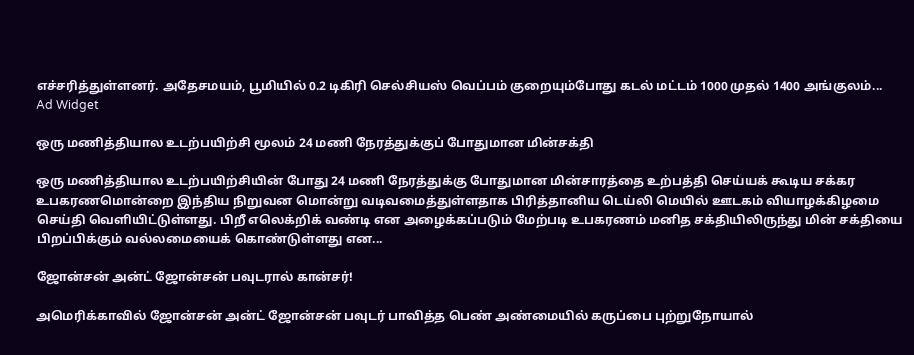எச்சரித்துள்ளனர். அதேசமயம், பூமியில் 0.2 டிகிரி செல்சியஸ் வெப்பம் குறையும்போது கடல் மட்டம் 1000 முதல் 1400 அங்குலம்...
Ad Widget

ஒரு மணித்தியால உடற்பயிற்சி மூலம் 24 மணி நேரத்துக்குப் போதுமான மின்சக்தி

ஒரு மணித்தியால உடற்பயிற்சியின் போது 24 மணி நேரத்துக்கு போதுமான மின்சாரத்தை உற்பத்தி செய்யக் கூடிய சக்கர உபகரணமொன்றை இந்திய நிறுவன மொன்று வடிவமைத்துள்ளதாக பிரித்தானிய டெய்லி மெயில் ஊடகம் வியாழக்கிழமை செய்தி வெளியிட்டுள்ளது. பிறீ எலெக்றிக் வண்டி என அழைக்கப்படும் மேற்படி உபகரணம் மனித சக்தியிலிருந்து மின் சக்தியை பிறப்பிக்கும் வல்லமையைக் கொண்டுள்ளது என...

ஜோன்சன் அன்ட் ஜோன்சன் பவுடரால் கான்சர்!

அமெரிக்காவில் ஜோன்சன் அன்ட் ஜோன்சன் பவுடர் பாவித்த பெண் அண்மையில் கருப்பை புற்றுநோயால்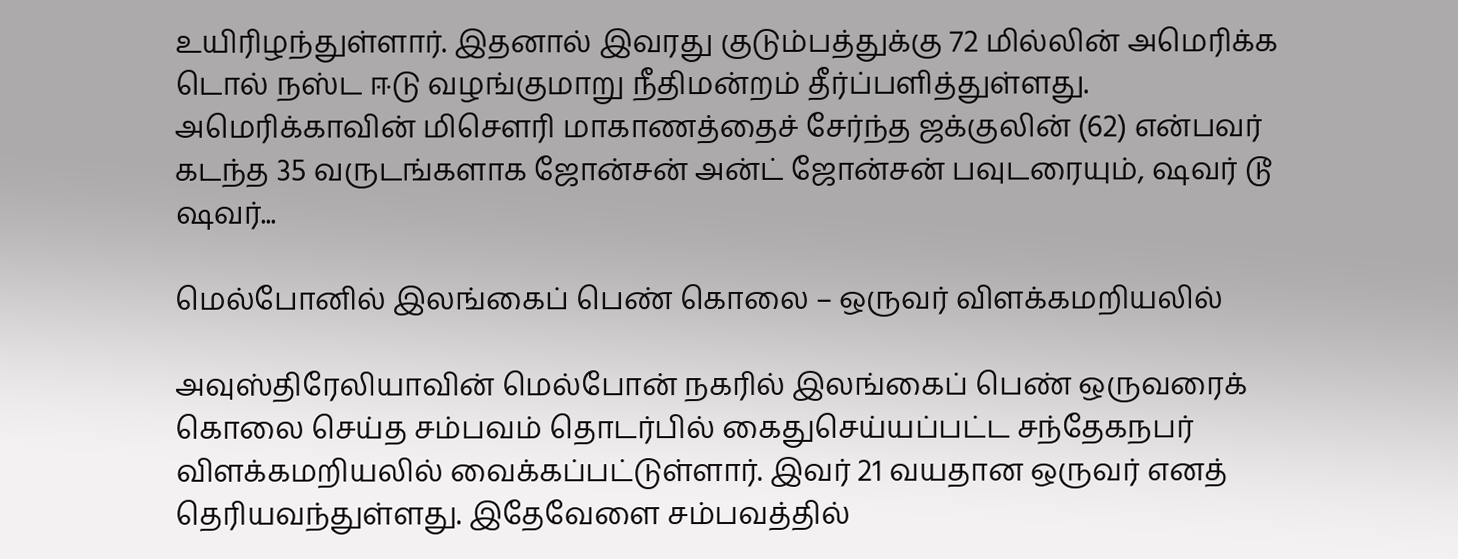உயிரிழந்துள்ளார். இதனால் இவரது குடும்பத்துக்கு 72 மில்லின் அமெரிக்க டொல் நஸ்ட ஈடு வழங்குமாறு நீதிமன்றம் தீர்ப்பளித்துள்ளது. அமெரிக்காவின் மிசௌரி மாகாணத்தைச் சேர்ந்த ஜக்குலின் (62) என்பவர் கடந்த 35 வருடங்களாக ஜோன்சன் அன்ட் ஜோன்சன் பவுடரையும், ஷவர் டூ ஷவர்...

மெல்போனில் இலங்கைப் பெண் கொலை – ஒருவர் விளக்கமறியலில்

அவுஸ்திரேலியாவின் மெல்போன் நகரில் இலங்கைப் பெண் ஒருவரைக் கொலை செய்த சம்பவம் தொடர்பில் கைதுசெய்யப்பட்ட சந்தேகநபர் விளக்கமறியலில் வைக்கப்பட்டுள்ளார். இவர் 21 வயதான ஒருவர் எனத் தெரியவந்துள்ளது. இதேவேளை சம்பவத்தில்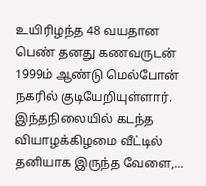உயிரிழந்த 48 வயதான பெண் தனது கணவருடன் 1999ம் ஆண்டு மெல்போன் நகரில் குடியேறியுள்ளார். இந்தநிலையில் கடந்த வியாழக்கிழமை வீட்டில் தனியாக இருந்த வேளை,...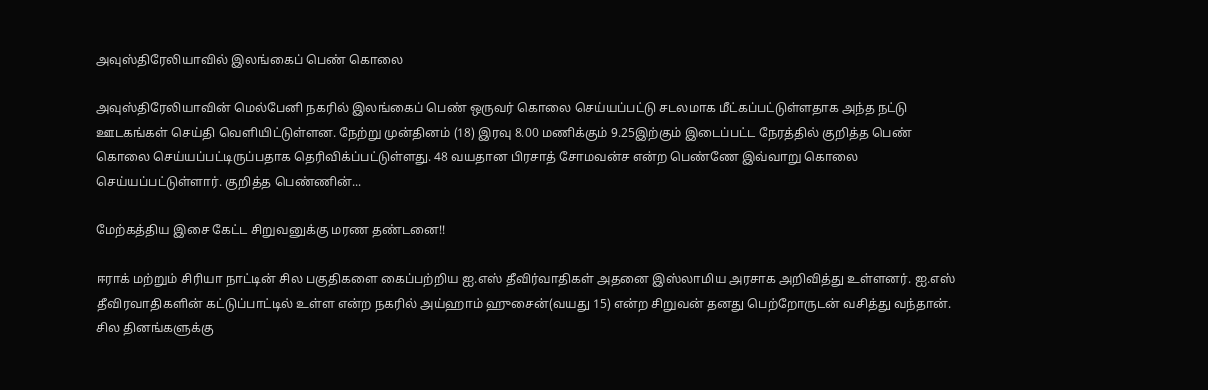அவுஸ்திரேலியாவில் இலங்கைப் பெண் கொலை

அவுஸ்திரேலியாவின் மெல்பேனி நகரில் இலங்கைப் பெண் ஒருவர் கொலை செய்யப்பட்டு சடலமாக மீட்கப்பட்டுள்ளதாக அந்த நட்டு ஊடகங்கள் செய்தி வௌியிட்டுள்ளன. நேற்று முன்தினம் (18) இரவு 8.00 மணிக்கும் 9.25இற்கும் இடைப்பட்ட நேரத்தில் குறித்த பெண் கொலை செய்யப்பட்டிருப்பதாக தெரிவிக்ப்பட்டுள்ளது. 48 வயதான பிரசாத் சோமவன்ச என்ற பெண்ணே இவ்வாறு கொலை செய்யப்பட்டுள்ளார். குறித்த பெண்ணின்...

மேற்கத்திய இசை கேட்ட சிறுவனுக்கு மரண தண்டனை!!

ஈராக் மற்றும் சிரியா நாட்டின் சில பகுதிகளை கைப்பற்றிய ஐ.எஸ் தீவிர்வாதிகள் அதனை இஸ்லாமிய அரசாக அறிவித்து உள்ளனர். ஐ.எஸ் தீவிரவாதிகளின் கட்டுப்பாட்டில் உள்ள என்ற நகரில் அய்ஹாம் ஹுசைன்(வயது 15) என்ற சிறுவன் தனது பெற்றோருடன் வசித்து வந்தான். சில தினங்களுக்கு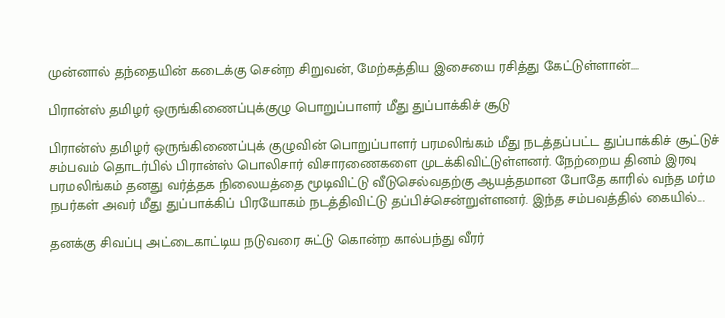முன்னால் தந்தையின் கடைக்கு சென்ற சிறுவன், மேற்கத்திய இசையை ரசித்து கேட்டுள்ளான்....

பிரான்ஸ் தமிழர் ஒருங்கிணைப்புக்குழு பொறுப்பாளர் மீது துப்பாக்கிச் சூடு

பிரான்ஸ் தமிழர் ஒருங்கிணைப்புக் குழுவின் பொறுப்பாளர் பரமலிங்கம் மீது நடத்தப்பட்ட துப்பாக்கிச் சூட்டுச் சம்பவம் தொடர்பில் பிரான்ஸ் பொலிசார் விசாரணைகளை முடக்கிவிட்டுள்ளனர். நேற்றைய தினம் இரவு பரமலிங்கம் தனது வர்த்தக நிலையத்தை மூடிவிட்டு வீடுசெல்வதற்கு ஆயத்தமான போதே காரில் வந்த மர்ம நபர்கள் அவர் மீது துப்பாக்கிப் பிரயோகம் நடத்திவிட்டு தப்பிச்சென்றுள்ளனர். இந்த சம்பவத்தில் கையில்...

தனக்கு சிவப்பு அட்டைகாட்டிய நடுவரை சுட்டு கொன்ற கால்பந்து வீரர்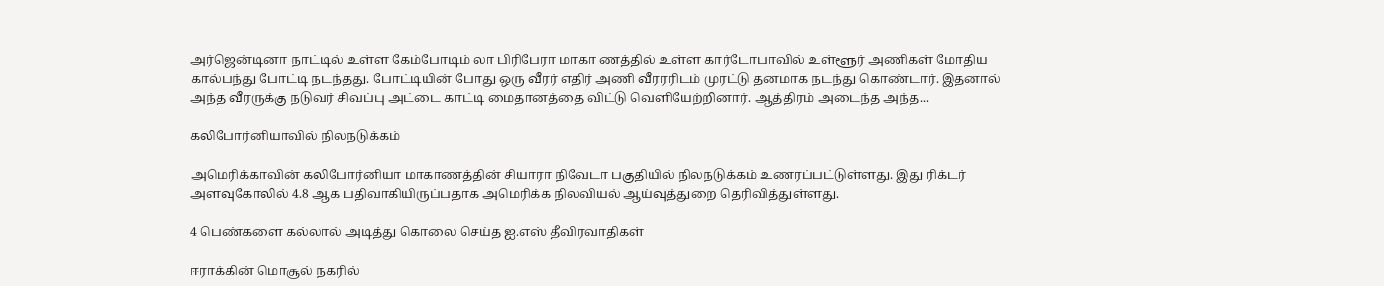அர்ஜென்டினா நாட்டில் உள்ள கேம்போடிம் லா பிரிபேரா மாகா ணத்தில் உள்ள கார்டோபாவில் உள்ளூர் அணிகள் மோதிய கால்பந்து போட்டி நடந்தது. போட்டியின் போது ஒரு வீரர் எதிர் அணி வீரரரிடம் முரட்டு தனமாக நடந்து கொண்டார். இதனால் அந்த வீரருக்கு நடுவர் சிவப்பு அட்டை காட்டி மைதானத்தை விட்டு வெளியேற்றினார். ஆத்திரம் அடைந்த அந்த...

கலிபோர்னியாவில் நிலநடுக்கம்

அமெரிக்காவின் கலிபோர்னியா மாகாணத்தின் சியாரா நிவேடா பகுதியில் நிலநடுக்கம் உணரப்பட்டுள்ளது. இது ரிக்டர் அளவுகோலில் 4.8 ஆக பதிவாகியிருப்பதாக அமெரிக்க நிலவியல் ஆய்வுத்துறை தெரிவித்துள்ளது.

4 பெண்களை கல்லால் அடித்து கொலை செய்த ஐ.எஸ் தீவிரவாதிகள்

ஈராக்கின் மொசூல் நகரில்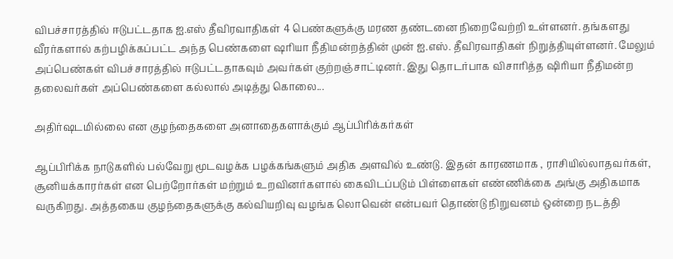விபச்சாரத்தில் ஈடுபட்டதாக ஐ.எஸ் தீவிரவாதிகள் 4 பெண்களுக்கு மரண தண்டனை நிறைவேற்றி உள்ளனர். தங்களது வீரர்களால் கற்பழிக்கப்பட்ட அந்த பெண்களை ஷரியா நீதிமன்றத்தின் முன் ஐ.எஸ். தீவிரவாதிகள் நிறுத்தியுள்ளனர். மேலும் அப்பெண்கள் விபச்சாரத்தில் ஈடுபட்டதாகவும் அவர்கள் குற்றஞ்சாட்டினர். இது தொடர்பாக விசாரித்த ஷிரியா நீதிமன்ற தலைவர்கள் அப்பெண்களை கல்லால் அடித்து கொலை...

அதிர்ஷடமில்லை என குழந்தைகளை அனாதைகளாக்கும் ஆப்பிரிக்கர்கள்

ஆப்பிரிக்க நாடுகளில் பல்வேறு மூடவழக்க பழக்கங்களும் அதிக அளவில் உண்டு. இதன் காரணமாக , ராசியில்லாதவர்கள், சூனியக்காரர்கள் என பெற்றோர்கள் மற்றும் உறவினர்களால் கைவிடப்படும் பிள்ளைகள் எண்ணிக்கை அங்கு அதிகமாக வருகிறது. அத்தகைய குழந்தைகளுக்கு கல்வியறிவு வழங்க லொவென் என்பவர் தொண்டு நிறுவனம் ஒன்றை நடத்தி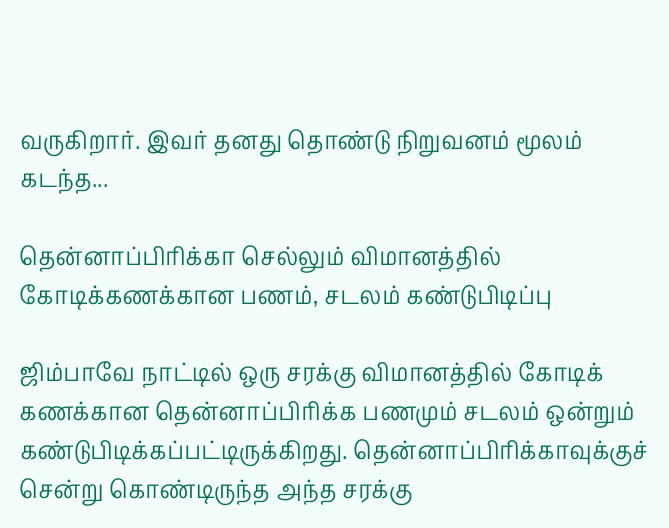வருகிறார். இவர் தனது தொண்டு நிறுவனம் மூலம் கடந்த...

தென்னாப்பிரிக்கா செல்லும் விமானத்தில் கோடிக்கணக்கான பணம், சடலம் கண்டுபிடிப்பு

ஜிம்பாவே நாட்டில் ஒரு சரக்கு விமானத்தில் கோடிக் கணக்கான தென்னாப்பிரிக்க பணமும் சடலம் ஒன்றும் கண்டுபிடிக்கப்பட்டிருக்கிறது. தென்னாப்பிரிக்காவுக்குச் சென்று கொண்டிருந்த அந்த சரக்கு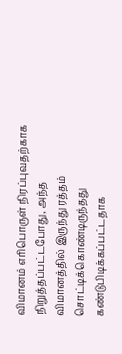விமானம் எரிபொருள் நிரப்புவதற்காக நிறுத்தப்பட்டபோது, அந்த விமானத்தில் இருந்து ரத்தம் சொட்டிக்கொண்டிருந்தது கண்டுபிடிக்கப்பட்டதாக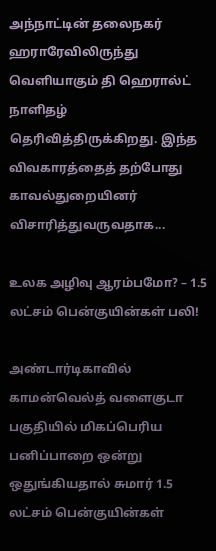அந்நாட்டின் தலைநகர் ஹராரேவிலிருந்து வெளியாகும் தி ஹெரால்ட் நாளிதழ் தெரிவித்திருக்கிறது. இந்த விவகாரத்தைத் தற்போது காவல்துறையினர் விசாரித்துவருவதாக...

உலக அழிவு ஆரம்பமோ? – 1.5 லட்சம் பென்குயின்கள் பலி!

அண்டார்டிகாவில் காமன்வெல்த் வளைகுடா பகுதியில் மிகப்பெரிய பனிப்பாறை ஒன்று ஒதுங்கியதால் சுமார் 1.5 லட்சம் பென்குயின்கள்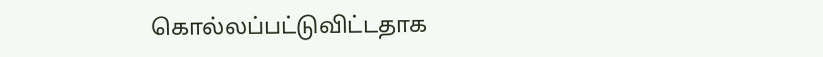கொல்லப்பட்டுவிட்டதாக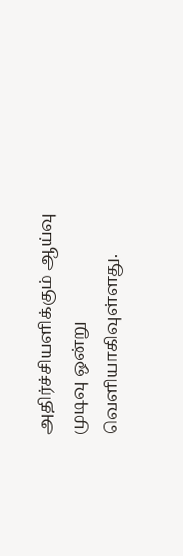அதிர்ச்சியளிக்கும் ஆய்வு முடிவு ஒன்று வெளியாகிவுள்ளது.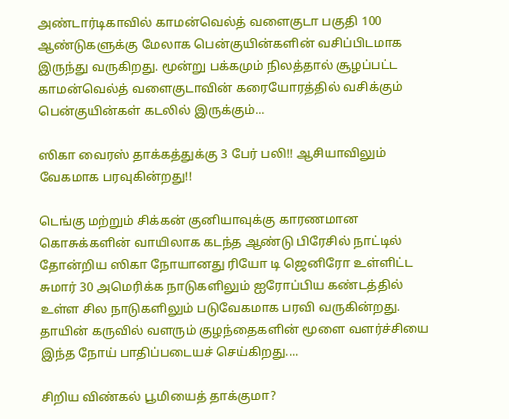அண்டார்டிகாவில் காமன்வெல்த் வளைகுடா பகுதி 100 ஆண்டுகளுக்கு மேலாக பென்குயின்களின் வசிப்பிடமாக இருந்து வருகிறது. மூன்று பக்கமும் நிலத்தால் சூழப்பட்ட காமன்வெல்த் வளைகுடாவின் கரையோரத்தில் வசிக்கும் பென்குயின்கள் கடலில் இருக்கும்...

ஸிகா வைரஸ் தாக்கத்துக்கு 3 பேர் பலி!! ஆசியாவிலும் வேகமாக பரவுகின்றது!!

டெங்கு மற்றும் சிக்கன் குனியாவுக்கு காரணமான கொசுக்களின் வாயிலாக கடந்த ஆண்டு பிரேசில் நாட்டில் தோன்றிய ஸிகா நோயானது ரியோ டி ஜெனிரோ உள்ளிட்ட சுமார் 30 அமெரிக்க நாடுகளிலும் ஐரோப்பிய கண்டத்தில் உள்ள சில நாடுகளிலும் படுவேகமாக பரவி வருகின்றது. தாயின் கருவில் வளரும் குழந்தைகளின் மூளை வளர்ச்சியை இந்த நோய் பாதிப்படையச் செய்கிறது....

சிறிய விண்கல் பூமியைத் தாக்குமா?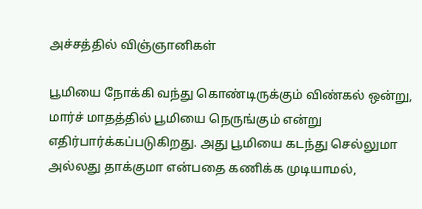அச்சத்தில் விஞ்ஞானிகள்

பூமியை நோக்கி வந்து கொண்டிருக்கும் விண்கல் ஒன்று, மார்ச் மாதத்தில் பூமியை நெருங்கும் என்று எதிர்பார்க்கப்படுகிறது. அது பூமியை கடந்து செல்லுமா அல்லது தாக்குமா என்பதை கணிக்க முடியாமல்,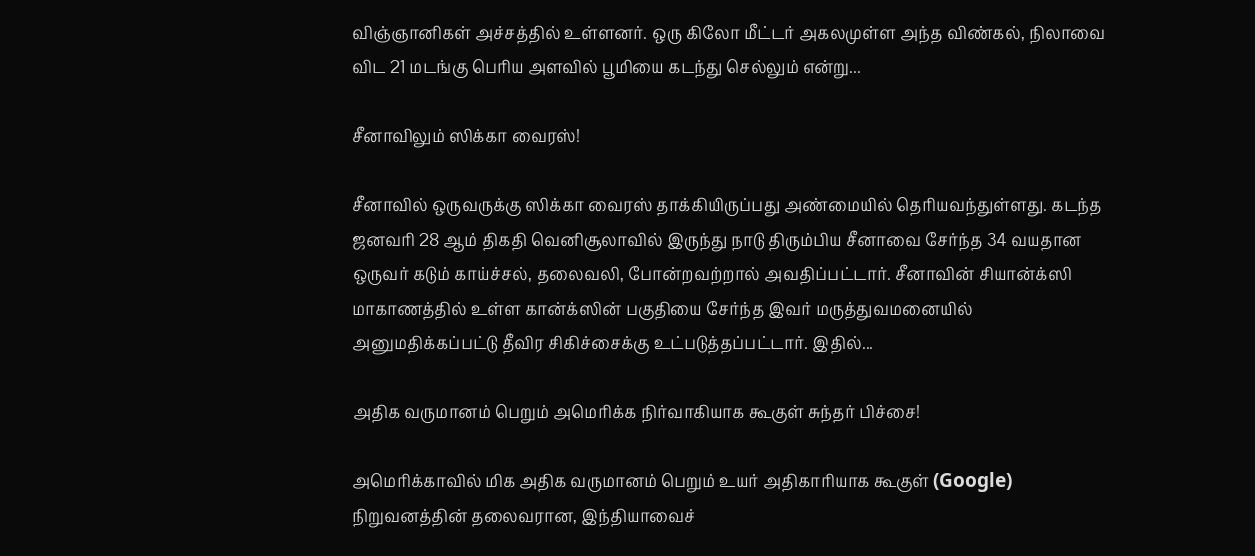விஞ்ஞானிகள் அச்சத்தில் உள்ளனர். ஒரு கிலோ மீட்டர் அகலமுள்ள அந்த விண்கல், நிலாவை விட 21 மடங்கு பெரிய அளவில் பூமியை கடந்து செல்லும் என்று...

சீனாவிலும் ஸிக்கா வைரஸ்!

சீனாவில் ஒருவருக்கு ஸிக்கா வைரஸ் தாக்கியிருப்பது அண்மையில் தெரியவந்துள்ளது. கடந்த ஜனவரி 28 ஆம் திகதி வெனிசூலாவில் இருந்து நாடு திரும்பிய சீனாவை சேர்ந்த 34 வயதான ஒருவர் கடும் காய்ச்சல், தலைவலி, போன்றவற்றால் அவதிப்பட்டார். சீனாவின் சியான்க்ஸி மாகாணத்தில் உள்ள கான்க்ஸின் பகுதியை சேர்ந்த இவர் மருத்துவமனையில் அனுமதிக்கப்பட்டு தீவிர சிகிச்சைக்கு உட்படுத்தப்பட்டார். இதில்...

அதிக வருமானம் பெறும் அமெரிக்க நிர்வாகியாக கூகுள் சுந்தர் பிச்சை!

அமெரிக்காவில் மிக அதிக வருமானம் பெறும் உயர் அதிகாரியாக கூகுள் (Google) நிறுவனத்தின் தலைவரான, இந்தியாவைச்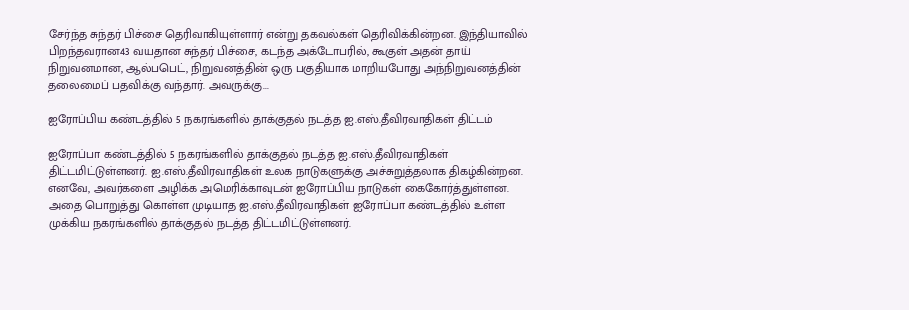சேர்ந்த சுந்தர் பிச்சை தெரிவாகியுள்ளார் என்று தகவல்கள் தெரிவிக்கின்றன. இந்தியாவில் பிறந்தவரான43 வயதான சுந்தர் பிச்சை, கடந்த அக்டோபரில், கூகுள் அதன் தாய் நிறுவனமான, ஆல்பபெட், நிறுவனத்தின் ஒரு பகுதியாக மாறியபோது அந்நிறுவனத்தின் தலைமைப் பதவிக்கு வந்தார். அவருக்கு...

ஐரோப்பிய கண்டத்தில் 5 நகரங்களில் தாக்குதல் நடத்த ஐ.எஸ்.தீவிரவாதிகள் திட்டம்

ஐரோப்பா கண்டத்தில் 5 நகரங்களில் தாக்குதல் நடத்த ஐ.எஸ்.தீவிரவாதிகள் திட்டமிட்டுள்ளனர். ஐ.எஸ்.தீவிரவாதிகள் உலக நாடுகளுக்கு அச்சுறுத்தலாக திகழ்கின்றன. எனவே, அவர்களை அழிக்க அமெரிக்காவுடன் ஐரோப்பிய நாடுகள் கைகோர்த்துள்ளன. அதை பொறுத்து கொள்ள முடியாத ஐ.எஸ்.தீவிரவாதிகள் ஐரோப்பா கண்டத்தில் உள்ள முக்கிய நகரங்களில் தாக்குதல் நடத்த திட்டமிட்டுள்ளனர்.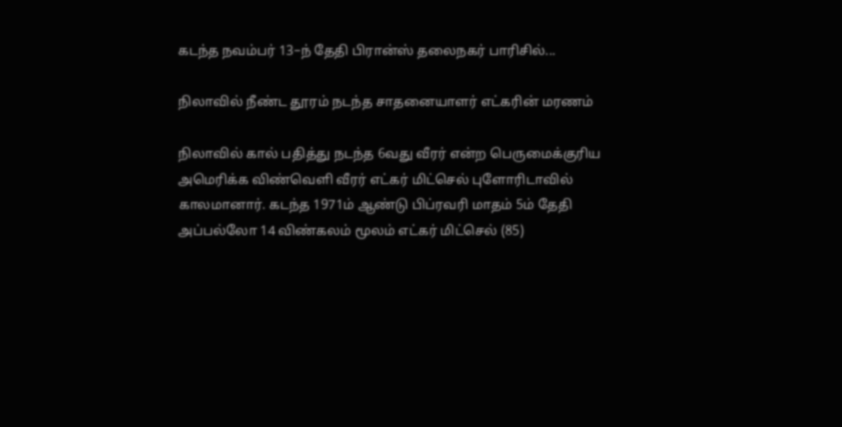கடந்த நவம்பர் 13–ந் தேதி பிரான்ஸ் தலைநகர் பாரிசில்...

நிலாவில் நீண்ட தூரம் நடந்த சாதனையாளர் எட்கரின் மரணம்

நிலாவில் கால் பதித்து நடந்த 6வது வீரர் என்ற பெருமைக்குரிய அமெரிக்க விண்வெளி வீரர் எட்கர் மிட்செல் புளோரிடாவில் காலமானார். கடந்த 1971ம் ஆண்டு பிப்ரவரி மாதம் 5ம் தேதி அப்பல்லோ 14 விண்கலம் மூலம் எட்கர் மிட்செல் (85)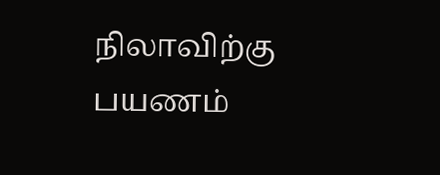நிலாவிற்கு பயணம்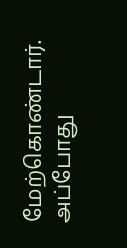மேற்கொண்டார். அப்போது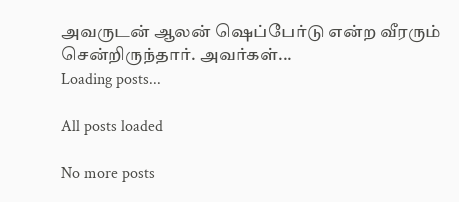அவருடன் ஆலன் ஷெப்பேர்டு என்ற வீரரும் சென்றிருந்தார். அவர்கள்...
Loading posts...

All posts loaded

No more posts